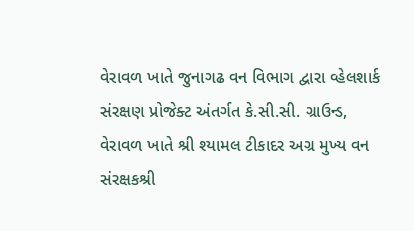વેરાવળ ખાતે જુનાગઢ વન વિભાગ દ્વારા વ્હેલશાર્ક સંરક્ષણ પ્રોજેક્ટ અંતર્ગત કે.સી.સી. ગ્રાઉન્ડ, વેરાવળ ખાતે શ્રી શ્યામલ ટીકાદર અગ્ર મુખ્ય વન સંરક્ષકશ્રી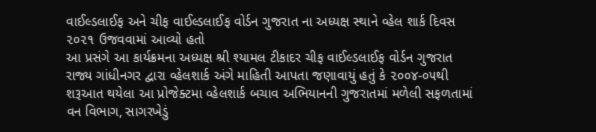વાઈલ્ડલાઈફ અને ચીફ વાઈલ્ડલાઈફ વોર્ડન ગુજરાત ના અધ્યક્ષ સ્થાને વ્હેલ શાર્ક દિવસ ૨૦૨૧ ઉજવવામાં આવ્યો હતો
આ પ્રસંગે આ કાર્યક્રમના અધ્યક્ષ શ્રી શ્યામલ ટીકાદર ચીફ વાઈલ્ડલાઈફ વોર્ડન ગુજરાત રાજ્ય ગાંધીનગર દ્વારા વ્હેલશાર્ક અંગે માહિતી આપતા જણાવાયું હતું કે ૨૦૦૪-૦૫થી શરૂઆત થયેલા આ પ્રોજેક્ટમા વ્હેલશાર્ક બચાવ અભિયાનની ગુજરાતમાં મળેલી સફળતામાં વન વિભાગ, સાગરખેડું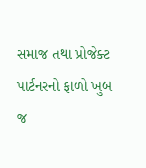સમાજ તથા પ્રોજેક્ટ પાર્ટનરનો ફાળો ખુબ જ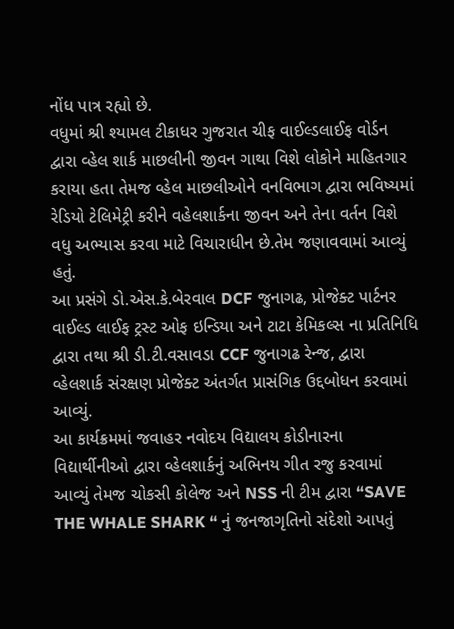નોંધ પાત્ર રહ્યો છે.
વધુમાં શ્રી શ્યામલ ટીકાધર ગુજરાત ચીફ વાઈલ્ડલાઈફ વોર્ડન દ્વારા વ્હેલ શાર્ક માછલીની જીવન ગાથા વિશે લોકોને માહિતગાર કરાયા હતા તેમજ વ્હેલ માછલીઓને વનવિભાગ દ્વારા ભવિષ્યમાં રેડિયો ટેલિમેટ્રી કરીને વહેલશાર્કના જીવન અને તેના વર્તન વિશે વધુ અભ્યાસ કરવા માટે વિચારાધીન છે.તેમ જણાવવામાં આવ્યું હતું.
આ પ્રસંગે ડો.એસ.કે.બેરવાલ DCF જુનાગઢ, પ્રોજેક્ટ પાર્ટનર વાઈલ્ડ લાઈફ ટ્રસ્ટ ઓફ ઇન્ડિયા અને ટાટા કેમિકલ્સ ના પ્રતિનિધિ દ્વારા તથા શ્રી ડી.ટી.વસાવડા CCF જુનાગઢ રેન્જ, દ્વારા વ્હેલશાર્ક સંરક્ષણ પ્રોજેક્ટ અંતર્ગત પ્રાસંગિક ઉદ્દબોધન કરવામાં આવ્યું.
આ કાર્યક્રમમાં જવાહર નવોદય વિદ્યાલય કોડીનારના વિદ્યાર્થીનીઓ દ્વારા વ્હેલશાર્કનું અભિનય ગીત રજુ કરવામાં આવ્યું તેમજ ચોકસી કોલેજ અને NSS ની ટીમ દ્વારા “SAVE THE WHALE SHARK “ નું જનજાગૃતિનો સંદેશો આપતું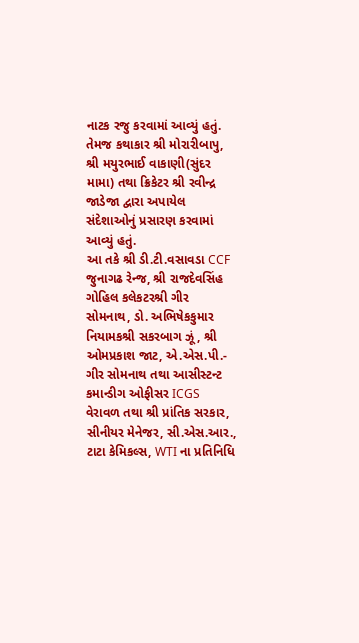નાટક રજુ કરવામાં આવ્યું હતું. તેમજ કથાકાર શ્રી મોરારીબાપુ, શ્રી મયુરભાઈ વાકાણી(સુંદર મામા) તથા ક્રિકેટર શ્રી રવીન્દ્ર જાડેજા દ્વારા અપાયેલ સંદેશાઓનું પ્રસારણ કરવામાં આવ્યું હતું.
આ તકે શ્રી ડી.ટી.વસાવડા CCF જુનાગઢ રેન્જ, શ્રી રાજદેવસિંહ ગોહિલ કલેકટરશ્રી ગીર સોમનાથ, ડો. અભિષેકકુમાર નિયામકશ્રી સકરબાગ ઝૂં, શ્રી ઓમપ્રકાશ જાટ, એ.એસ.પી.- ગીર સોમનાથ તથા આસીસ્ટન્ટ કમાન્ડીગ ઓફીસર ICGS વેરાવળ તથા શ્રી પ્રાંતિક સરકાર, સીનીયર મેનેજર, સી.એસ.આર., ટાટા કેમિકલ્સ, WTI ના પ્રતિનિધિ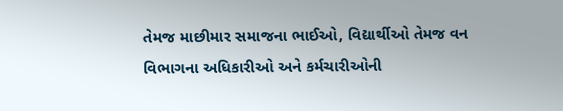તેમજ માછીમાર સમાજના ભાઈઓ, વિદ્યાર્થીઓ તેમજ વન વિભાગના અધિકારીઓ અને કર્મચારીઓની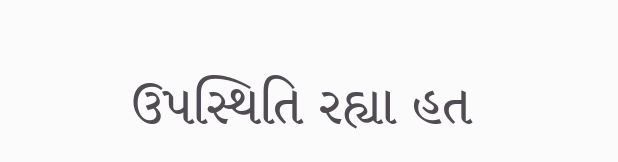ઉપસ્થિતિ રહ્યા હત